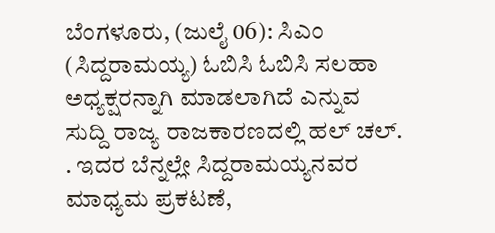ಬೆಂಗಳೂರು, (ಜುಲೈ 06): ಸಿಎಂ (ಸಿದ್ದರಾಮಯ್ಯ) ಓಬಿಸಿ ಓಬಿಸಿ ಸಲಹಾ ಅಧ್ಯಕ್ಷರನ್ನಾಗಿ ಮಾಡಲಾಗಿದೆ ಎನ್ನುವ ಸುದ್ದಿ ರಾಜ್ಯ ರಾಜಕಾರಣದಲ್ಲಿ ಹಲ್ ಚಲ್. . ಇದರ ಬೆನ್ನಲ್ಲೇ ಸಿದ್ದರಾಮಯ್ಯನವರ ಮಾಧ್ಯಮ ಪ್ರಕಟಣೆ,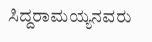ಸಿದ್ದರಾಮಯ್ಯನವರು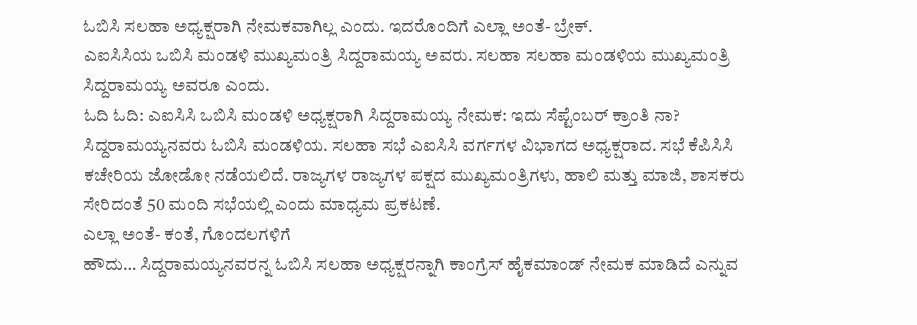ಓಬಿಸಿ ಸಲಹಾ ಅಧ್ಯಕ್ಷರಾಗಿ ನೇಮಕವಾಗಿಲ್ಲ ಎಂದು. ಇದರೊಂದಿಗೆ ಎಲ್ಲಾ ಅಂತೆ- ಬ್ರೇಕ್.
ಎಐಸಿಸಿಯ ಒಬಿಸಿ ಮಂಡಳಿ ಮುಖ್ಯಮಂತ್ರಿ ಸಿದ್ದರಾಮಯ್ಯ ಅವರು. ಸಲಹಾ ಸಲಹಾ ಮಂಡಳಿಯ ಮುಖ್ಯಮಂತ್ರಿ ಸಿದ್ದರಾಮಯ್ಯ ಅವರೂ ಎಂದು.
ಓದಿ ಓದಿ: ಎಐಸಿಸಿ ಒಬಿಸಿ ಮಂಡಳಿ ಅಧ್ಯಕ್ಷರಾಗಿ ಸಿದ್ದರಾಮಯ್ಯ ನೇಮಕ: ಇದು ಸೆಪ್ಟೆಂಬರ್ ಕ್ರಾಂತಿ ನಾ?
ಸಿದ್ದರಾಮಯ್ಯನವರು ಓಬಿಸಿ ಮಂಡಳಿಯ. ಸಲಹಾ ಸಭೆ ಎಐಸಿಸಿ ವರ್ಗಗಳ ವಿಭಾಗದ ಅಧ್ಯಕ್ಷರಾದ. ಸಭೆ ಕೆಪಿಸಿಸಿ ಕಚೇರಿಯ ಜೋಡೋ ನಡೆಯಲಿದೆ. ರಾಜ್ಯಗಳ ರಾಜ್ಯಗಳ ಪಕ್ಷದ ಮುಖ್ಯಮಂತ್ರಿಗಳು, ಹಾಲಿ ಮತ್ತು ಮಾಜಿ, ಶಾಸಕರು ಸೇರಿದಂತೆ 50 ಮಂದಿ ಸಭೆಯಲ್ಲಿ ಎಂದು ಮಾಧ್ಯಮ ಪ್ರಕಟಣೆ.
ಎಲ್ಲಾ ಅಂತೆ- ಕಂತೆ, ಗೊಂದಲಗಳಿಗೆ
ಹೌದು… ಸಿದ್ದರಾಮಯ್ಯನವರನ್ನ ಓಬಿಸಿ ಸಲಹಾ ಅಧ್ಯಕ್ಷರನ್ನಾಗಿ ಕಾಂಗ್ರೆಸ್ ಹೈಕಮಾಂಡ್ ನೇಮಕ ಮಾಡಿದೆ ಎನ್ನುವ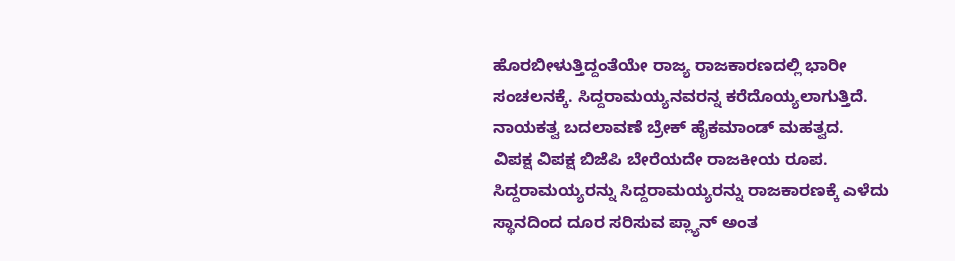ಹೊರಬೀಳುತ್ತಿದ್ದಂತೆಯೇ ರಾಜ್ಯ ರಾಜಕಾರಣದಲ್ಲಿ ಭಾರೀ ಸಂಚಲನಕ್ಕೆ. ಸಿದ್ದರಾಮಯ್ಯನವರನ್ನ ಕರೆದೊಯ್ಯಲಾಗುತ್ತಿದೆ. ನಾಯಕತ್ವ ಬದಲಾವಣೆ ಬ್ರೇಕ್ ಹೈಕಮಾಂಡ್ ಮಹತ್ವದ.
ವಿಪಕ್ಷ ವಿಪಕ್ಷ ಬಿಜೆಪಿ ಬೇರೆಯದೇ ರಾಜಕೀಯ ರೂಪ. ಸಿದ್ದರಾಮಯ್ಯರನ್ನು ಸಿದ್ದರಾಮಯ್ಯರನ್ನು ರಾಜಕಾರಣಕ್ಕೆ ಎಳೆದು ಸ್ಥಾನದಿಂದ ದೂರ ಸರಿಸುವ ಪ್ಲ್ಯಾನ್ ಅಂತ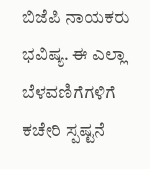ಬಿಜೆಪಿ ನಾಯಕರು ಭವಿಷ್ಯ. ಈ ಎಲ್ಲಾ ಬೆಳವಣಿಗೆಗಳಿಗೆ ಕಚೇರಿ ಸ್ಪಷ್ಟನೆ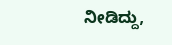ನೀಡಿದ್ದು,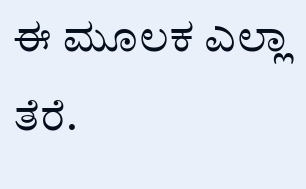ಈ ಮೂಲಕ ಎಲ್ಲಾ ತೆರೆ.